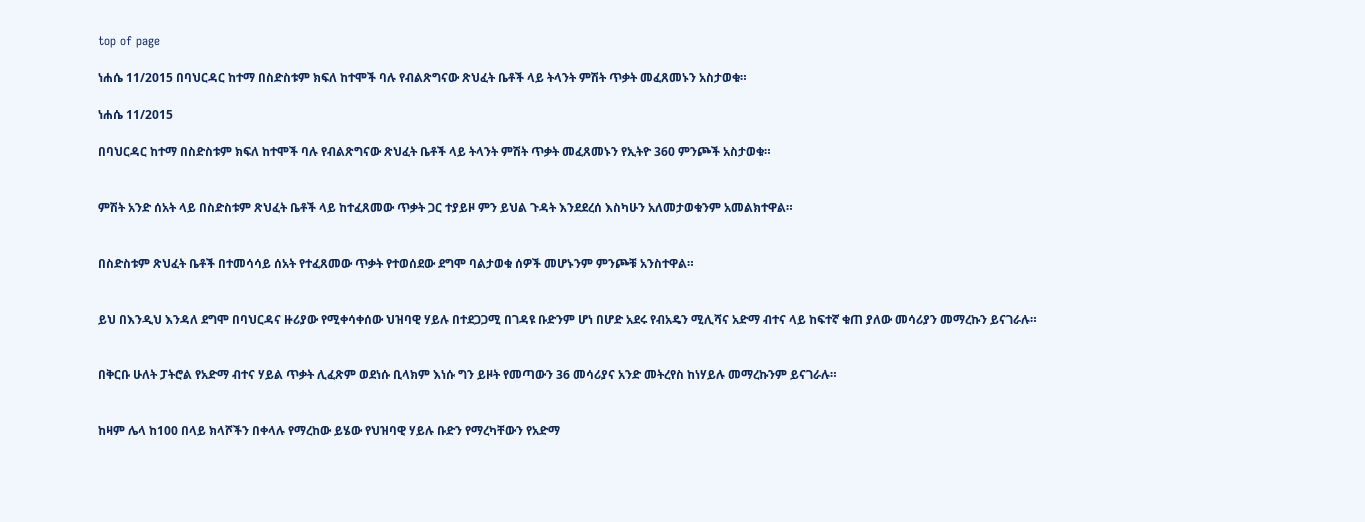top of page

ነሐሴ 11/2015 በባህርዳር ከተማ በስድስቱም ክፍለ ከተሞች ባሉ የብልጽግናው ጽህፈት ቤቶች ላይ ትላንት ምሽት ጥቃት መፈጸመኑን አስታወቁ።

ነሐሴ 11/2015

በባህርዳር ከተማ በስድስቱም ክፍለ ከተሞች ባሉ የብልጽግናው ጽህፈት ቤቶች ላይ ትላንት ምሽት ጥቃት መፈጸመኑን የኢትዮ 360 ምንጮች አስታወቁ።


ምሽት አንድ ሰአት ላይ በስድስቱም ጽህፈት ቤቶች ላይ ከተፈጸመው ጥቃት ጋር ተያይዞ ምን ይህል ጉዳት እንደደረሰ እስካሁን አለመታወቁንም አመልክተዋል።


በስድስቱም ጽህፈት ቤቶች በተመሳሳይ ሰአት የተፈጸመው ጥቃት የተወሰደው ደግሞ ባልታወቁ ሰዎች መሆኑንም ምንጮቹ አንስተዋል።


ይህ በእንዲህ እንዳለ ደግሞ በባህርዳና ዙሪያው የሚቀሳቀሰው ህዝባዊ ሃይሉ በተደጋጋሚ በገዳዩ ቡድንም ሆነ በሆድ አደሩ የብአዴን ሚሊሻና አድማ ብተና ላይ ከፍተኛ ቁጠ ያለው መሳሪያን መማረኩን ይናገራሉ።


በቅርቡ ሁለት ፓትሮል የአድማ ብተና ሃይል ጥቃት ሊፈጽም ወደነሱ ቢላክም እነሱ ግን ይዞት የመጣውን 36 መሳሪያና አንድ መትረየስ ከነሃይሉ መማረኩንም ይናገራሉ።


ከዛም ሌላ ከ100 በላይ ክላሾችን በቀላሉ የማረከው ይሄው የህዝባዊ ሃይሉ ቡድን የማረካቸውን የአድማ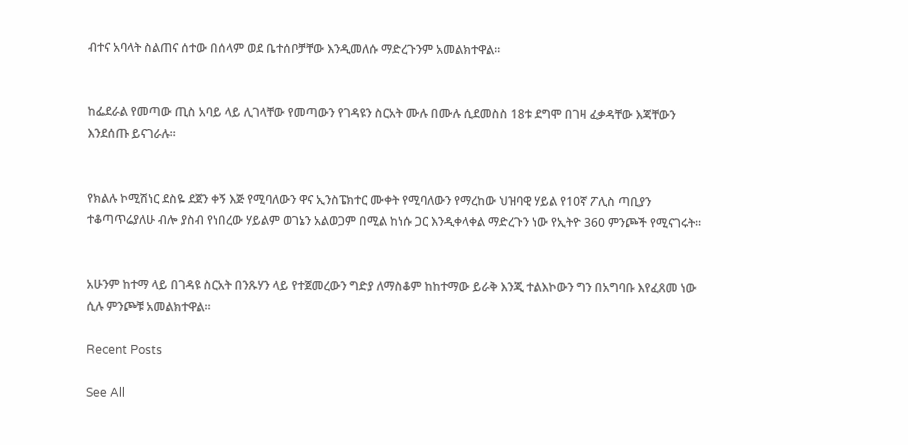ብተና አባላት ስልጠና ሰተው በሰላም ወደ ቤተሰቦቻቸው እንዲመለሱ ማድረጉንም አመልክተዋል።


ከፌደራል የመጣው ጢስ አባይ ላይ ሊገላቸው የመጣውን የገዳዩን ስርአት ሙሉ በሙሉ ሲደመስስ 18ቱ ደግሞ በገዛ ፈቃዳቸው እጃቸውን እንደሰጡ ይናገራሉ።


የክልሉ ኮሚሽነር ደስዬ ደጀን ቀኝ እጅ የሚባለውን ዋና ኢንስፔክተር ሙቀት የሚባለውን የማረከው ህዝባዊ ሃይል የ10ኛ ፖሊስ ጣቢያን ተቆጣጥሬያለሁ ብሎ ያስብ የነበረው ሃይልም ወገኔን አልወጋም በሚል ከነሱ ጋር እንዲቀላቀል ማድረጉን ነው የኢትዮ 360 ምንጮች የሚናገሩት።


አሁንም ከተማ ላይ በገዳዩ ስርአት በንጹሃን ላይ የተጀመረውን ግድያ ለማስቆም ከከተማው ይራቅ እንጂ ተልእኮውን ግን በአግባቡ እየፈጸመ ነው ሲሉ ምንጮቹ አመልክተዋል።

Recent Posts

See All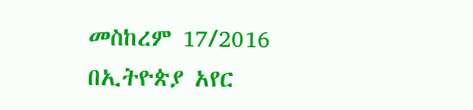መስከረም 17/2016 በኢትዮጵያ አየር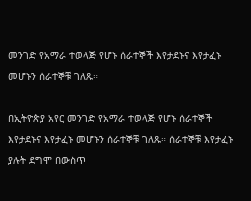መንገድ የአማራ ተወላጅ የሆኑ ሰራተኞች እየታደኑና እየታፈኑ መሆኑን ሰራተኞቹ ገለጹ።

በኢትዮጵያ አየር መንገድ የአማራ ተወላጅ የሆኑ ሰራተኞች እየታደኑና እየታፈኑ መሆኑን ሰራተኞቹ ገለጹ። ሰራተኞቹ እየታፈኑ ያሉት ደግሞ በውስጥ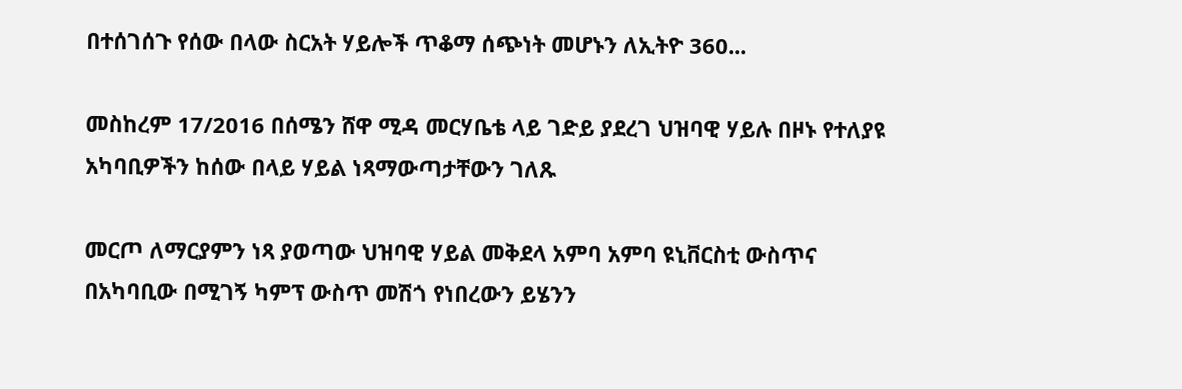በተሰገሰጉ የሰው በላው ስርአት ሃይሎች ጥቆማ ሰጭነት መሆኑን ለኢትዮ 360...

መስከረም 17/2016 በሰሜን ሸዋ ሚዳ መርሃቤቴ ላይ ገድይ ያደረገ ህዝባዊ ሃይሉ በዞኑ የተለያዩ አካባቢዎችን ከሰው በላይ ሃይል ነጻማውጣታቸውን ገለጹ

መርጦ ለማርያምን ነጻ ያወጣው ህዝባዊ ሃይል መቅደላ አምባ አምባ ዩኒቨርስቲ ውስጥና በአካባቢው በሚገኝ ካምፕ ውስጥ መሽጎ የነበረውን ይሄንን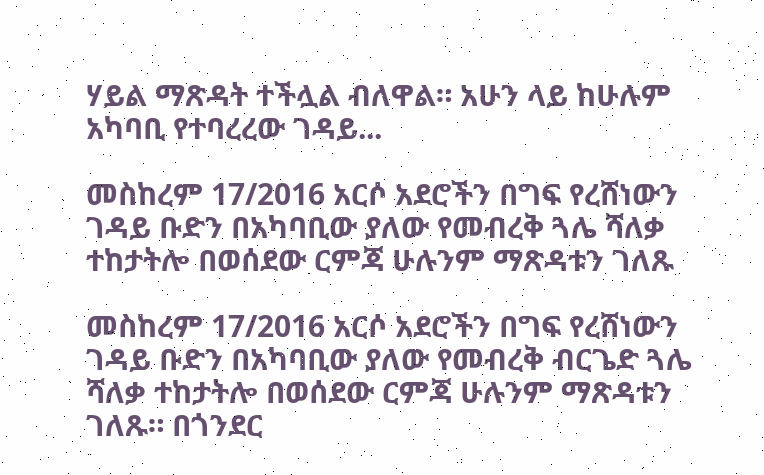ሃይል ማጽዳት ተችሏል ብለዋል። አሁን ላይ ከሁሉም አካባቢ የተባረረው ገዳይ...

መስከረም 17/2016 አርሶ አደሮችን በግፍ የረሸነውን ገዳይ ቡድን በአካባቢው ያለው የመብረቅ ጓሌ ሻለቃ ተከታትሎ በወሰደው ርምጃ ሁሉንም ማጽዳቱን ገለጹ

መስከረም 17/2016 አርሶ አደሮችን በግፍ የረሸነውን ገዳይ ቡድን በአካባቢው ያለው የመብረቅ ብርጌድ ጓሌ ሻለቃ ተከታትሎ በወሰደው ርምጃ ሁሉንም ማጽዳቱን ገለጹ። በጎንደር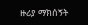ዙሪያ ማክሰኝት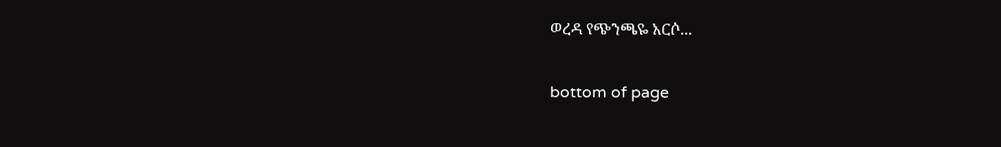ወረዳ የጭንጫዬ አርሶ...

bottom of page